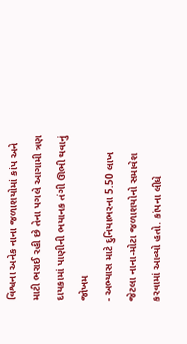વિશ્વના અનેક નાના જળાશયોમાં કાંપ અને માટી ભરાઈ રહી છે તેના પગલે આગામી ત્રણ દાયકામાં પાણીની ભયાનક તંગી ઊભી થવાનું જોખમ
- અભ્યાસ માટે દુનિયાભરના 5.50 લાખ જેટલા નાના-મોટા જળાશયોનો સમાવેશ કરવામાં આવ્યો હતો. કાંપના લીધે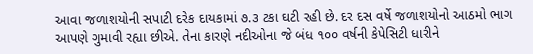આવા જળાશયોની સપાટી દરેક દાયકામાં ૭.૩ ટકા ઘટી રહી છે. દર દસ વર્ષે જળાશયોનો આઠમો ભાગ આપણે ગુમાવી રહ્યા છીએ. તેના કારણે નદીઓના જે બંધ ૧૦૦ વર્ષની કેપેસિટી ધારીને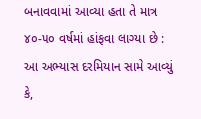બનાવવામાં આવ્યા હતા તે માત્ર ૪૦-૫૦ વર્ષમાં હાંફવા લાગ્યા છે : આ અભ્યાસ દરમિયાન સામે આવ્યું કે,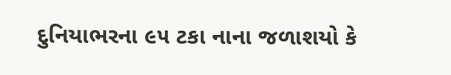દુનિયાભરના ૯૫ ટકા નાના જળાશયો કે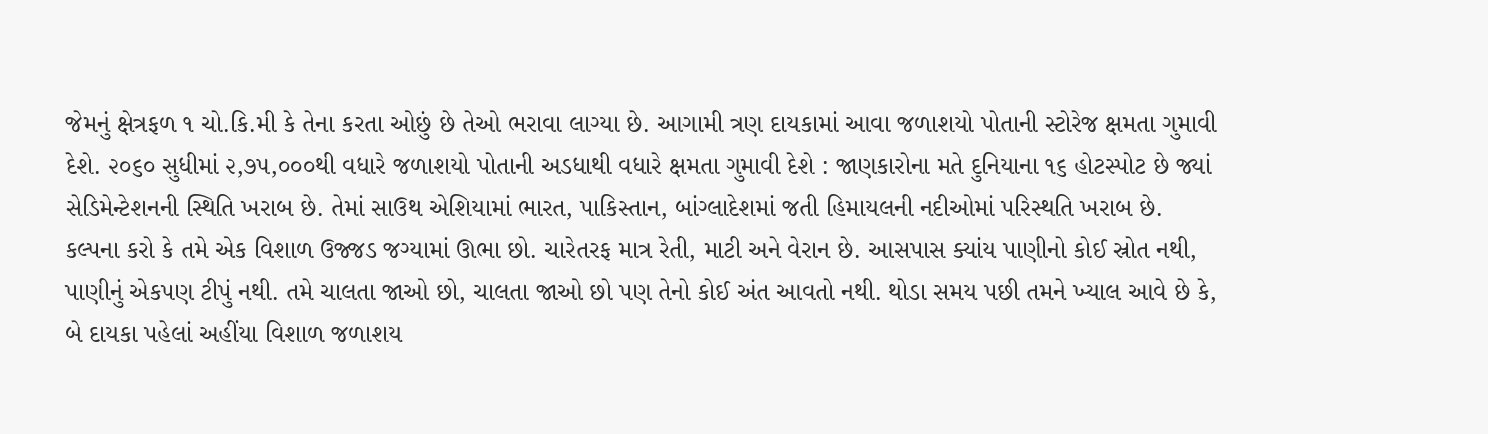જેમનું ક્ષેત્રફળ ૧ ચો.કિ.મી કે તેના કરતા ઓછું છે તેઓ ભરાવા લાગ્યા છે. આગામી ત્રણ દાયકામાં આવા જળાશયો પોતાની સ્ટોરેજ ક્ષમતા ગુમાવી દેશે. ૨૦૬૦ સુધીમાં ૨,૭૫,૦૦૦થી વધારે જળાશયો પોતાની અડધાથી વધારે ક્ષમતા ગુમાવી દેશે : જાણકારોના મતે દુનિયાના ૧૬ હોટસ્પોટ છે જ્યાં સેડિમેન્ટેશનની સ્થિતિ ખરાબ છે. તેમાં સાઉથ એશિયામાં ભારત, પાકિસ્તાન, બાંગ્લાદેશમાં જતી હિમાયલની નદીઓમાં પરિસ્થતિ ખરાબ છે.
કલ્પના કરો કે તમે એક વિશાળ ઉજ્જડ જગ્યામાં ઊભા છો. ચારેતરફ માત્ર રેતી, માટી અને વેરાન છે. આસપાસ ક્યાંય પાણીનો કોઈ સ્રોત નથી, પાણીનું એકપણ ટીપું નથી. તમે ચાલતા જાઓ છો, ચાલતા જાઓ છો પણ તેનો કોઈ અંત આવતો નથી. થોડા સમય પછી તમને ખ્યાલ આવે છે કે, બે દાયકા પહેલાં અહીંયા વિશાળ જળાશય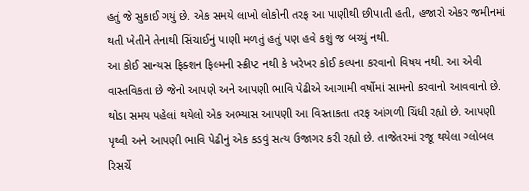હતું જે સુકાઈ ગયું છે. એક સમયે લાખો લોકોની તરફ આ પાણીથી છીપાતી હતી, હજારો એકર જમીનમાં થતી ખેતીને તેનાથી સિંચાઈનું પાણી મળતું હતું પણ હવે કશું જ બચ્યું નથી.
આ કોઈ સાન્યસ ફિક્શન ફિલ્મની સ્ક્રીપ્ટ નથી કે ખરેખર કોઈ કલ્પના કરવાનો વિષય નથી. આ એવી વાસ્તવિકતા છે જેનો આપણે અને આપણી ભાવિ પેઢીએ આગામી વર્ષોમાં સામનો કરવાનો આવવાનો છે. થોડા સમય પહેલાં થયેલો એક અભ્યાસ આપણી આ વિસ્તાકતા તરફ આંગળી ચિંધી રહ્યો છે. આપણી પૃથ્વી અને આપણી ભાવિ પેઢીનું એક કડવું સત્ય ઉજાગર કરી રહ્યો છે. તાજેતરમાં રજૂ થયેલા ગ્લોબલ રિસર્ચે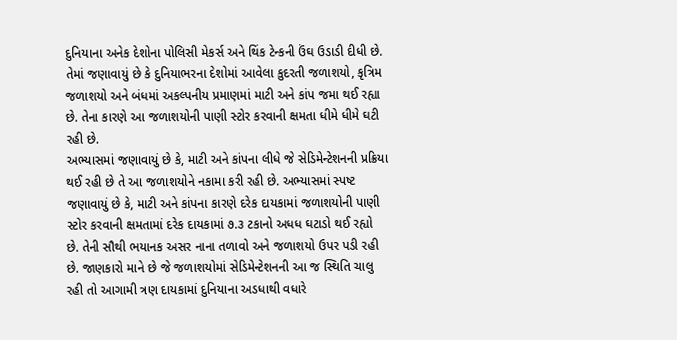દુનિયાના અનેક દેશોના પોલિસી મેકર્સ અને થિંક ટેન્કની ઉંઘ ઉડાડી દીધી છે. તેમાં જણાવાયું છે કે દુનિયાભરના દેશોમાં આવેલા કુદરતી જળાશયો, કૃત્રિમ જળાશયો અને બંધમાં અકલ્પનીય પ્રમાણમાં માટી અને કાંપ જમા થઈ રહ્યા છે. તેના કારણે આ જળાશયોની પાણી સ્ટોર કરવાની ક્ષમતા ધીમે ધીમે ઘટી રહી છે.
અભ્યાસમાં જણાવાયું છે કે, માટી અને કાંપના લીધે જે સેડિમેન્ટેશનની પ્રક્રિયા થઈ રહી છે તે આ જળાશયોને નકામા કરી રહી છે. અભ્યાસમાં સ્પષ્ટ જણાવાયું છે કે, માટી અને કાંપના કારણે દરેક દાયકામાં જળાશયોની પાણી સ્ટોર કરવાની ક્ષમતામાં દરેક દાયકામાં ૭.૩ ટકાનો અધધ ઘટાડો થઈ રહ્યો છે. તેની સૌથી ભયાનક અસર નાના તળાવો અને જળાશયો ઉપર પડી રહી છે. જાણકારો માને છે જે જળાશયોમાં સેડિમેન્ટેશનની આ જ સ્થિતિ ચાલુ રહી તો આગામી ત્રણ દાયકામાં દુનિયાના અડધાથી વધારે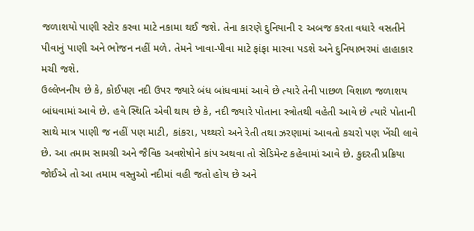જળાશયો પાણી સ્ટોર કરવા માટે નકામા થઈ જશે. તેના કારણે દુનિયાની ૨ અબજ કરતા વધારે વસતીને પીવાનું પાણી અને ભોજન નહીં મળે. તેમને ખાવા-પીવા માટે ફાંફા મારવા પડશે અને દુનિયાભરમાં હાહાકાર મચી જશે.
ઉલ્લેખનીય છે કે, કોઈપણ નદી ઉપર જ્યારે બંધ બાંધવામાં આવે છે ત્યારે તેની પાછળ વિશાળ જળાશય બાંધવામાં આવે છે. હવે સ્થિતિ એવી થાય છે કે, નદી જ્યારે પોતાના સ્ત્રોતથી વહેતી આવે છે ત્યારે પોતાની સાથે માત્ર પાણી જ નહીં પણ માટી, કાંકરા, પથ્થરો અને રેતી તથા ઝરણામાં આવતો કચરો પણ ખેંચી લાવે છે. આ તમામ સામગ્રી અને જૈવિક અવશેષોને કાંપ અથવા તો સેડિમેન્ટ કહેવામાં આવે છે. કુદરતી પ્રક્રિયા જોઈએ તો આ તમામ વસ્તુઓ નદીમાં વહી જતો હોય છે અને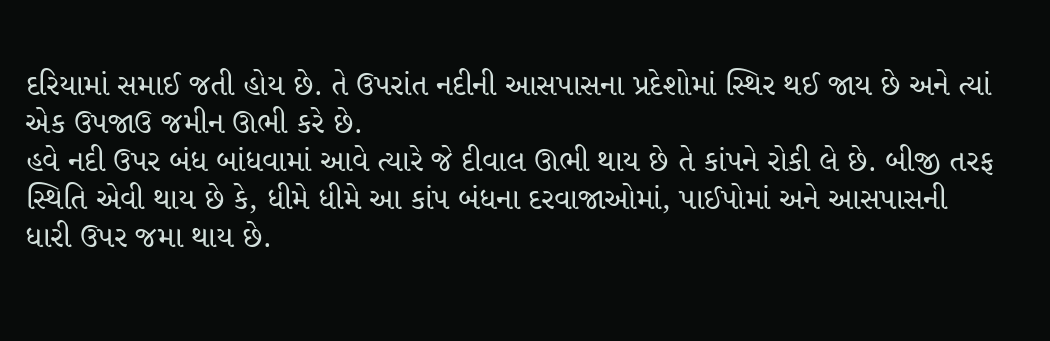દરિયામાં સમાઈ જતી હોય છે. તે ઉપરાંત નદીની આસપાસના પ્રદેશોમાં સ્થિર થઈ જાય છે અને ત્યાં એક ઉપજાઉ જમીન ઊભી કરે છે.
હવે નદી ઉપર બંધ બાંધવામાં આવે ત્યારે જે દીવાલ ઊભી થાય છે તે કાંપને રોકી લે છે. બીજી તરફ સ્થિતિ એવી થાય છે કે, ધીમે ધીમે આ કાંપ બંધના દરવાજાઓમાં, પાઈપોમાં અને આસપાસની ધારી ઉપર જમા થાય છે.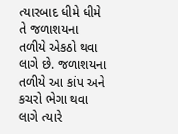ત્યારબાદ ધીમે ધીમે તે જળાશયના તળીયે એકઠો થવા લાગે છે. જળાશયના તળીયે આ કાંપ અને કચરો ભેગા થવા લાગે ત્યારે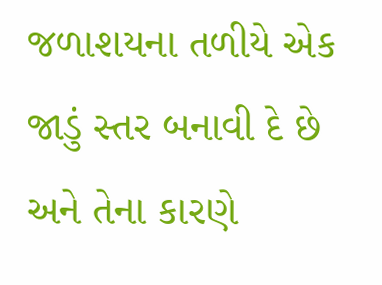જળાશયના તળીયે એક જાડું સ્તર બનાવી દે છે અને તેના કારણે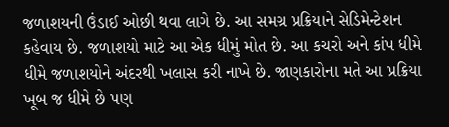જળાશયની ઉંડાઈ ઓછી થવા લાગે છે. આ સમગ્ર પ્રક્રિયાને સેડિમેન્ટેશન કહેવાય છે. જળાશયો માટે આ એક ધીમું મોત છે. આ કચરો અને કાંપ ધીમે ધીમે જળાશયોને અંદરથી ખલાસ કરી નાખે છે. જાણકારોના મતે આ પ્રક્રિયા ખૂબ જ ધીમે છે પણ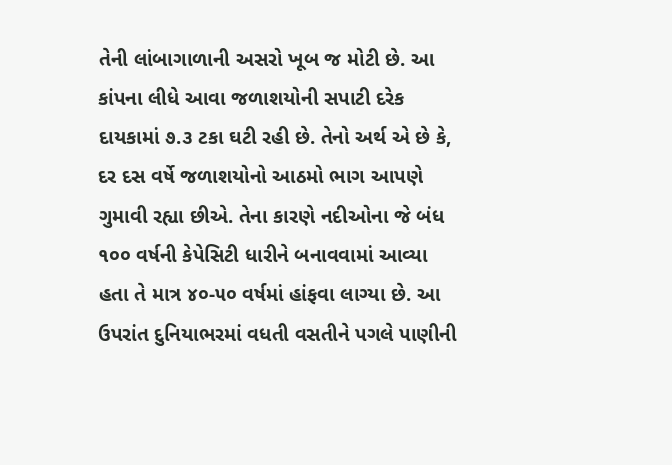તેની લાંબાગાળાની અસરો ખૂબ જ મોટી છે. આ કાંપના લીધે આવા જળાશયોની સપાટી દરેક દાયકામાં ૭.૩ ટકા ઘટી રહી છે. તેનો અર્થ એ છે કે, દર દસ વર્ષે જળાશયોનો આઠમો ભાગ આપણે ગુમાવી રહ્યા છીએ. તેના કારણે નદીઓના જે બંધ ૧૦૦ વર્ષની કેપેસિટી ધારીને બનાવવામાં આવ્યા હતા તે માત્ર ૪૦-૫૦ વર્ષમાં હાંફવા લાગ્યા છે. આ ઉપરાંત દુનિયાભરમાં વધતી વસતીને પગલે પાણીની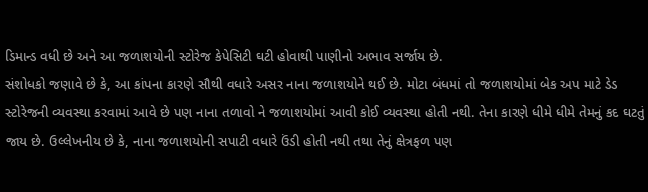ડિમાન્ડ વધી છે અને આ જળાશયોની સ્ટોરેજ કેપેસિટી ઘટી હોવાથી પાણીનો અભાવ સર્જાય છે.
સંશોધકો જણાવે છે કે, આ કાંપના કારણે સૌથી વધારે અસર નાના જળાશયોને થઈ છે. મોટા બંધમાં તો જળાશયોમાં બેક અપ માટે ડેડ સ્ટોરેજની વ્યવસ્થા કરવામાં આવે છે પણ નાના તળાવો ને જળાશયોમાં આવી કોઈ વ્યવસ્થા હોતી નથી. તેના કારણે ધીમે ધીમે તેમનું કદ ઘટતું જાય છે. ઉલ્લેખનીય છે કે, નાના જળાશયોની સપાટી વધારે ઉંડી હોતી નથી તથા તેનું ક્ષેત્રફળ પણ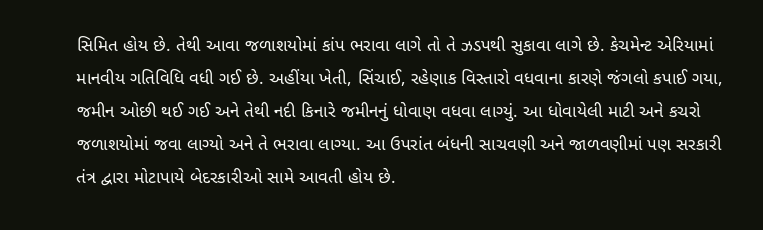સિમિત હોય છે. તેથી આવા જળાશયોમાં કાંપ ભરાવા લાગે તો તે ઝડપથી સુકાવા લાગે છે. કેચમેન્ટ એરિયામાં માનવીય ગતિવિધિ વધી ગઈ છે. અહીંયા ખેતી, સિંચાઈ, રહેણાક વિસ્તારો વધવાના કારણે જંગલો કપાઈ ગયા, જમીન ઓછી થઈ ગઈ અને તેથી નદી કિનારે જમીનનું ધોવાણ વધવા લાગ્યું. આ ધોવાયેલી માટી અને કચરો જળાશયોમાં જવા લાગ્યો અને તે ભરાવા લાગ્યા. આ ઉપરાંત બંધની સાચવણી અને જાળવણીમાં પણ સરકારી તંત્ર દ્વારા મોટાપાયે બેદરકારીઓ સામે આવતી હોય છે.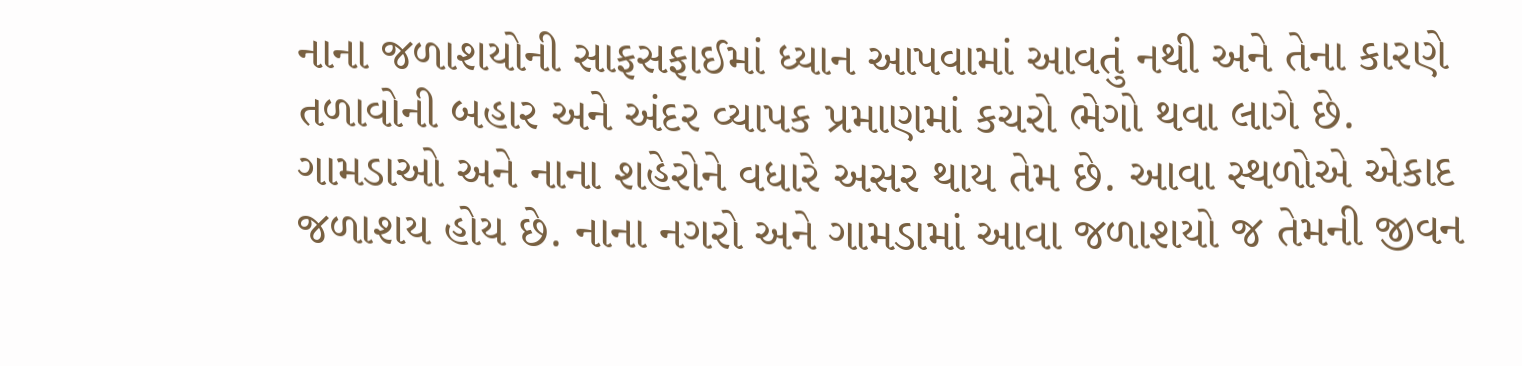નાના જળાશયોની સાફસફાઈમાં ધ્યાન આપવામાં આવતું નથી અને તેના કારણે તળાવોની બહાર અને અંદર વ્યાપક પ્રમાણમાં કચરો ભેગો થવા લાગે છે. ગામડાઓ અને નાના શહેરોને વધારે અસર થાય તેમ છે. આવા સ્થળોએ એકાદ જળાશય હોય છે. નાના નગરો અને ગામડામાં આવા જળાશયો જ તેમની જીવન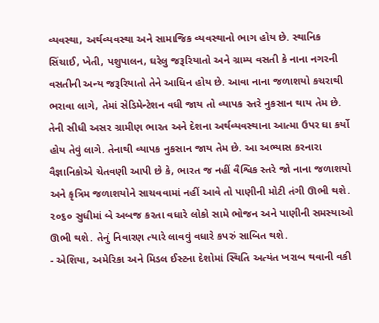વ્યવસ્થા, અર્થવ્યવસ્થા અને સામાજિક વ્યવસ્થાનો ભાગ હોય છે. સ્થાનિક સિંચાઈ, ખેતી, પશુપાલન, ઘરેલુ જરૂરિયાતો અને ગ્રામ્ય વસતી કે નાના નગરની વસતીની અન્ય જરૂરિયાતો તેને આધિન હોય છે. આવા નાના જળાશયો કચરાથી ભરાવા લાગે, તેમાં સેડિમેન્ટેશન વધી જાય તો વ્યાપક સ્તરે નુકસાન થાય તેમ છે.
તેની સીધી અસર ગ્રામીણ ભારત અને દેશના અર્થવ્યવસ્થાના આત્મા ઉપર ઘા કર્યો હોય તેવું લાગે. તેનાથી વ્યાપક નુકસાન જાય તેમ છે. આ અભ્યાસ કરનારા વૈજ્ઞાનિકોએ ચેતવણી આપી છે કે, ભારત જ નહીં વૈશ્વિક સ્તરે જો નાના જળાશયો અને કૃત્રિમ જળાશયોને સાચવવામાં નહીં આવે તો પાણીની મોટી તંગી ઊભી થશે. ૨૦૬૦ સુધીમાં બે અબજ કરતા વધારે લોકો સામે ભોજન અને પાણીની સમસ્યાઓ ઊભી થશે. તેનું નિવારણ ત્યારે લાવવું વધારે કપરું સાબિત થશે.
- એશિયા, અમેરિકા અને મિડલ ઈસ્ટના દેશોમાં સ્થિતિ અત્યંત ખરાબ થવાની વકી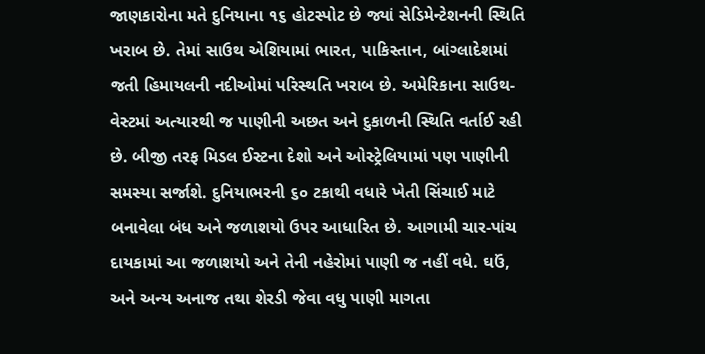જાણકારોના મતે દુનિયાના ૧૬ હોટસ્પોટ છે જ્યાં સેડિમેન્ટેશનની સ્થિતિ ખરાબ છે. તેમાં સાઉથ એશિયામાં ભારત, પાકિસ્તાન, બાંગ્લાદેશમાં જતી હિમાયલની નદીઓમાં પરિસ્થતિ ખરાબ છે. અમેરિકાના સાઉથ-વેસ્ટમાં અત્યારથી જ પાણીની અછત અને દુકાળની સ્થિતિ વર્તાઈ રહી છે. બીજી તરફ મિડલ ઈસ્ટના દેશો અને ઓસ્ટ્રેલિયામાં પણ પાણીની સમસ્યા સર્જાશે. દુનિયાભરની ૬૦ ટકાથી વધારે ખેતી સિંચાઈ માટે બનાવેલા બંધ અને જળાશયો ઉપર આધારિત છે. આગામી ચાર-પાંચ દાયકામાં આ જળાશયો અને તેની નહેરોમાં પાણી જ નહીં વધે. ઘઉં, અને અન્ય અનાજ તથા શેરડી જેવા વધુ પાણી માગતા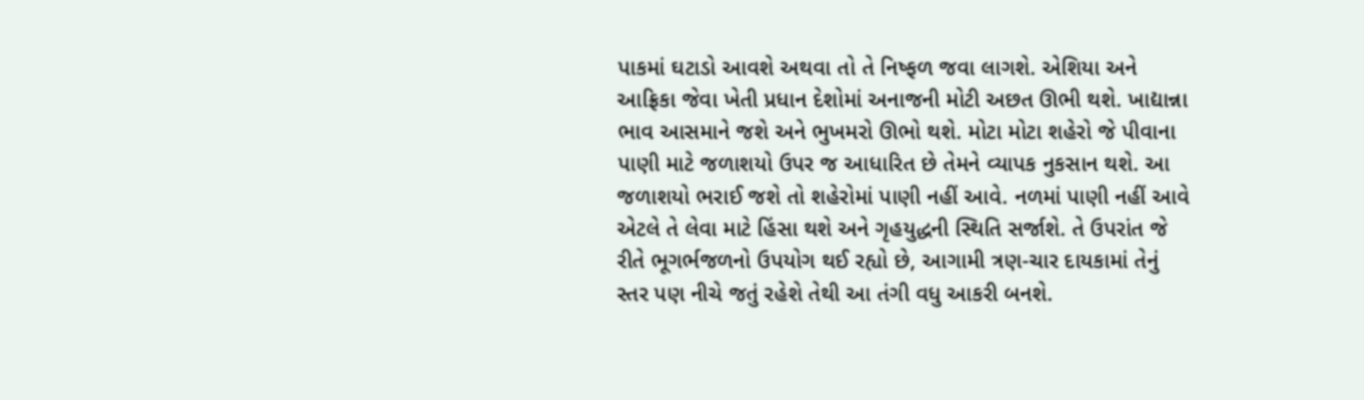પાકમાં ઘટાડો આવશે અથવા તો તે નિષ્ફળ જવા લાગશે. એશિયા અને આફ્રિકા જેવા ખેતી પ્રધાન દેશોમાં અનાજની મોટી અછત ઊભી થશે. ખાદ્યાન્ના ભાવ આસમાને જશે અને ભુખમરો ઊભો થશે. મોટા મોટા શહેરો જે પીવાના પાણી માટે જળાશયો ઉપર જ આધારિત છે તેમને વ્યાપક નુકસાન થશે. આ જળાશયો ભરાઈ જશે તો શહેરોમાં પાણી નહીં આવે. નળમાં પાણી નહીં આવે એટલે તે લેવા માટે હિંસા થશે અને ગૃહયુદ્ધની સ્થિતિ સર્જાશે. તે ઉપરાંત જે રીતે ભૂગર્ભજળનો ઉપયોગ થઈ રહ્યો છે, આગામી ત્રણ-ચાર દાયકામાં તેનું સ્તર પણ નીચે જતું રહેશે તેથી આ તંગી વધુ આકરી બનશે.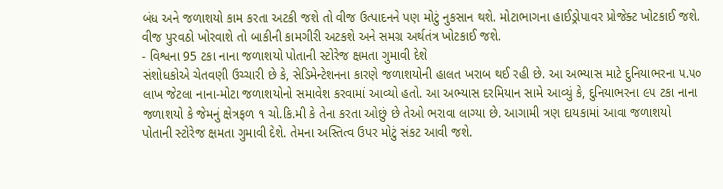બંધ અને જળાશયો કામ કરતા અટકી જશે તો વીજ ઉત્પાદનને પણ મોટું નુકસાન થશે. મોટાભાગના હાઈડ્રોપાવર પ્રોજેક્ટ ખોટકાઈ જશે. વીજ પુરવઠો ખોરવાશે તો બાકીની કામગીરી અટકશે અને સમગ્ર અર્થતંત્ર ખોટકાઈ જશે.
- વિશ્વના 95 ટકા નાના જળાશયો પોતાની સ્ટોરેજ ક્ષમતા ગુમાવી દેશે
સંશોધકોએ ચેતવણી ઉચ્ચારી છે કે, સેડિમેન્ટેશનના કારણે જળાશયોની હાલત ખરાબ થઈ રહી છે. આ અભ્યાસ માટે દુનિયાભરના ૫.૫૦ લાખ જેટલા નાના-મોટા જળાશયોનો સમાવેશ કરવામાં આવ્યો હતો. આ અભ્યાસ દરમિયાન સામે આવ્યું કે, દુનિયાભરના ૯૫ ટકા નાના જળાશયો કે જેમનું ક્ષેત્રફળ ૧ ચો.કિ.મી કે તેના કરતા ઓછું છે તેઓ ભરાવા લાગ્યા છે. આગામી ત્રણ દાયકામાં આવા જળાશયો પોતાની સ્ટોરેજ ક્ષમતા ગુમાવી દેશે. તેમના અસ્તિત્વ ઉપર મોટું સંકટ આવી જશે.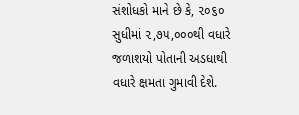સંશોધકો માને છે કે, ૨૦૬૦ સુધીમાં ૨,૭૫,૦૦૦થી વધારે જળાશયો પોતાની અડધાથી વધારે ક્ષમતા ગુમાવી દેશે.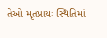તેઓ મૃતપ્રાયઃ સ્થિતિમાં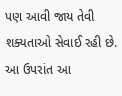પણ આવી જાય તેવી શક્યતાઓ સેવાઈ રહી છે. આ ઉપરાંત આ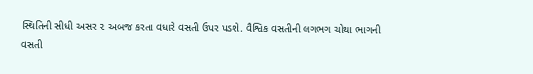સ્થિતિની સીધી અસર ૨ અબજ કરતા વધારે વસતી ઉપર પડશે. વૈશ્વિક વસતીની લગભગ ચોથા ભાગની વસતી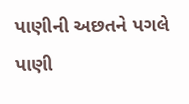પાણીની અછતને પગલે પાણી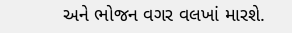અને ભોજન વગર વલખાં મારશે.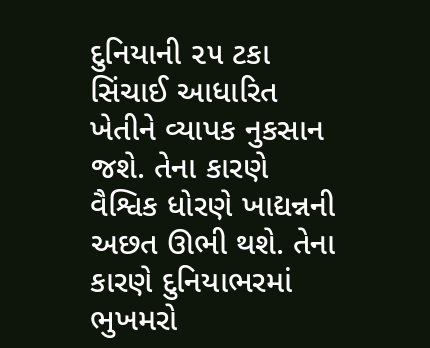દુનિયાની ૨૫ ટકા સિંચાઈ આધારિત ખેતીને વ્યાપક નુકસાન જશે. તેના કારણે વૈશ્વિક ધોરણે ખાદ્યન્નની અછત ઊભી થશે. તેના કારણે દુનિયાભરમાં ભુખમરો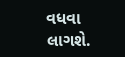વધવા લાગશે.